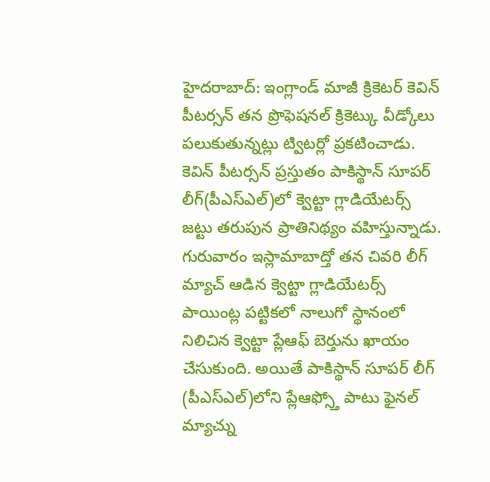హైదరాబాద్: ఇంగ్లాండ్ మాజీ క్రికెటర్ కెవిన్ పీటర్సన్ తన ప్రొఫెషనల్ క్రికెట్కు వీడ్కోలు పలుకుతున్నట్లు ట్విటర్లో ప్రకటించాడు. కెవిన్ పీటర్సన్ ప్రస్తుతం పాకిస్థాన్ సూపర్ లీగ్(పీఎస్ఎల్)లో క్వెట్టా గ్లాడియేటర్స్ జట్టు తరుపున ప్రాతినిథ్యం వహిస్తున్నాడు.
గురువారం ఇస్లామాబాద్తో తన చివరి లీగ్ మ్యాచ్ ఆడిన క్వెట్టా గ్లాడియేటర్స్ పాయింట్ల పట్టికలో నాలుగో స్థానంలో నిలిచిన క్వెట్టా ప్లేఆఫ్ బెర్తును ఖాయం చేసుకుంది. అయితే పాకిస్థాన్ సూపర్ లీగ్ (పీఎస్ఎల్)లోని ప్లేఆఫ్స్తో పాటు ఫైనల్ మ్యాచ్ను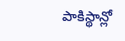పాకిస్థాన్లో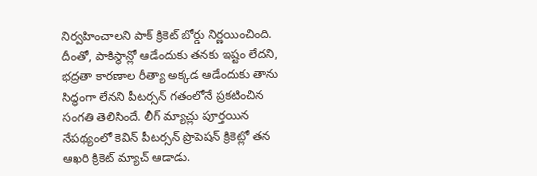నిర్వహించాలని పాక్ క్రికెట్ బోర్డు నిర్ణయించింది.
దీంతో, పాకిస్థాన్లో ఆడేందుకు తనకు ఇష్టం లేదని, భద్రతా కారణాల రీత్యా అక్కడ ఆడేందుకు తాను సిద్ధంగా లేనని పీటర్సన్ గతంలోనే ప్రకటించిన సంగతి తెలిసిందే. లీగ్ మ్యాచ్లు పూర్తయిన నేపథ్యంలో కెవిన్ పీటర్సన్ ప్రొపెషన్ క్రికెట్లో తన ఆఖరి క్రికెట్ మ్యాచ్ ఆడాడు.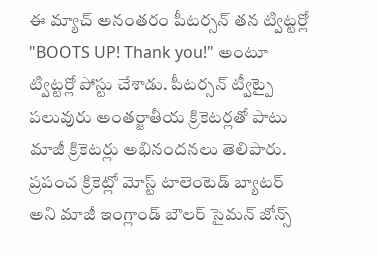ఈ మ్యాచ్ అనంతరం పీటర్సన్ తన ట్విట్టర్లో "BOOTS UP! Thank you!" అంటూ ట్విట్టర్లో పోస్టు చేశాడు. పీటర్సన్ ట్వీట్పై పలువురు అంతర్జాతీయ క్రికెటర్లతో పాటు మాజీ క్రికెటర్లు అభినందనలు తెలిపారు. ప్రపంచ క్రికెట్లో మోస్ట్ టాలెంటెడ్ బ్యాటర్ అని మాజీ ఇంగ్లాండ్ బౌలర్ సైమన్ జోన్స్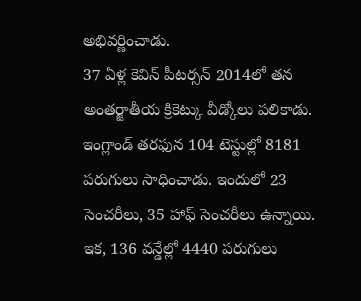అభివర్ణించాడు.
37 ఏళ్ల కెవిన్ పీటర్సన్ 2014లో తన అంతర్జాతీయ క్రికెట్కు వీడ్కోలు పలికాడు. ఇంగ్లాండ్ తరఫున 104 టెస్టుల్లో 8181 పరుగులు సాధించాడు. ఇందులో 23 సెంచరీలు, 35 హాఫ్ సెంచరీలు ఉన్నాయి. ఇక, 136 వన్డేల్లో 4440 పరుగులు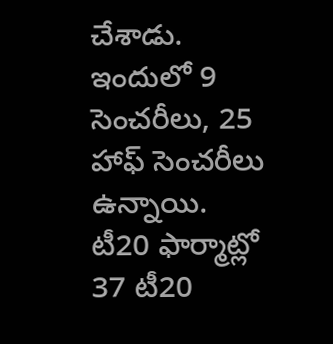చేశాడు. ఇందులో 9 సెంచరీలు, 25 హాఫ్ సెంచరీలు ఉన్నాయి.
టీ20 ఫార్మాట్లో 37 టీ20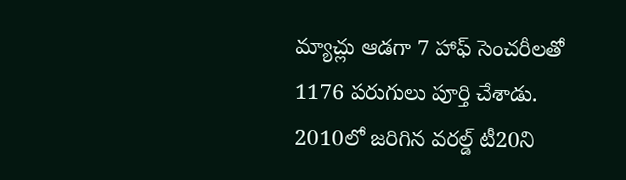మ్యాచ్లు ఆడగా 7 హాఫ్ సెంచరీలతో 1176 పరుగులు పూర్తి చేశాడు. 2010లో జరిగిన వరల్డ్ టీ20ని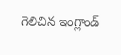గెలిచిన ఇంగ్లాండ్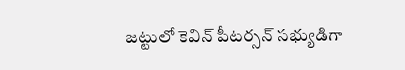జట్టులో కెవిన్ పీటర్సన్ సభ్యుడిగా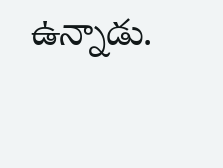ఉన్నాడు.